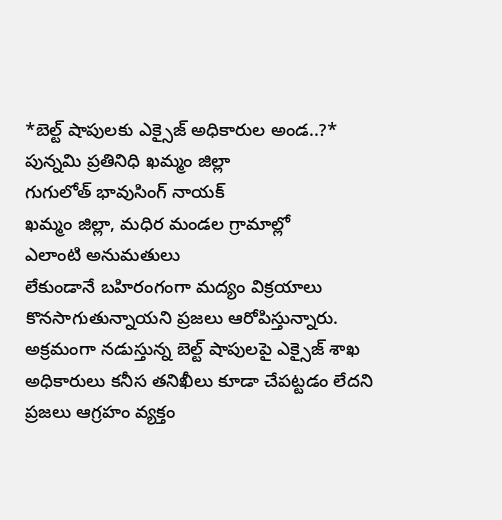*బెల్ట్ షాపులకు ఎక్సైజ్ అధికారుల అండ..?*
పున్నమి ప్రతినిధి ఖమ్మం జిల్లా
గుగులోత్ భావుసింగ్ నాయక్
ఖమ్మం జిల్లా, మధిర మండల గ్రామాల్లో
ఎలాంటి అనుమతులు
లేకుండానే బహిరంగంగా మద్యం విక్రయాలు కొనసాగుతున్నాయని ప్రజలు ఆరోపిస్తున్నారు. అక్రమంగా నడుస్తున్న బెల్ట్ షాపులపై ఎక్సైజ్ శాఖ అధికారులు కనీస తనిఖీలు కూడా చేపట్టడం లేదని ప్రజలు ఆగ్రహం వ్యక్తం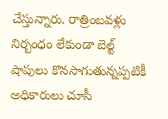చేస్తున్నారు. రాత్రింబవళ్లు నిర్బంధం లేకుండా బెల్ట్ షాపులు కొనసాగుతున్నప్పటికీ అధికారులు చూసీ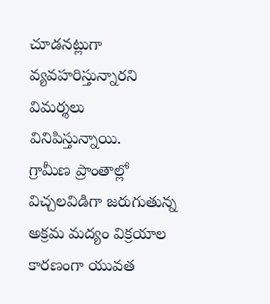చూడనట్లుగా వ్యవహరిస్తున్నారని విమర్శలు వినిపిస్తున్నాయి.
గ్రామీణ ప్రాంతాల్లో విచ్చలవిడిగా జరుగుతున్న అక్రమ మద్యం విక్రయాల కారణంగా యువత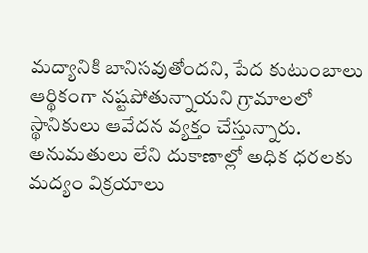మద్యానికి బానిసవుతోందని, పేద కుటుంబాలు ఆర్థికంగా నష్టపోతున్నాయని గ్రామాలలో స్థానికులు ఆవేదన వ్యక్తం చేస్తున్నారు. అనుమతులు లేని దుకాణాల్లో అధిక ధరలకు మద్యం విక్రయాలు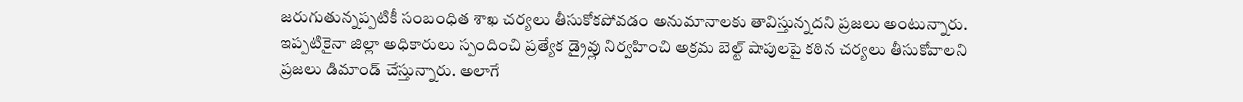జరుగుతున్నప్పటికీ సంబంధిత శాఖ చర్యలు తీసుకోకపోవడం అనుమానాలకు తావిస్తున్నదని ప్రజలు అంటున్నారు.
ఇప్పటికైనా జిల్లా అధికారులు స్పందించి ప్రత్యేక డ్రైవ్లు నిర్వహించి అక్రమ బెల్ట్ షాపులపై కఠిన చర్యలు తీసుకోవాలని ప్రజలు డిమాండ్ చేస్తున్నారు. అలాగే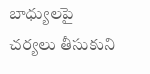బాధ్యులపై చర్యలు తీసుకుని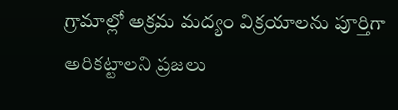గ్రామాల్లో అక్రమ మద్యం విక్రయాలను పూర్తిగా అరికట్టాలని ప్రజలు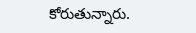కోరుతున్నారు.